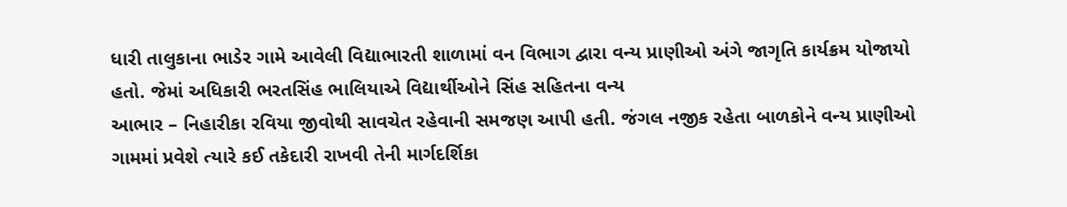ધારી તાલુકાના ભાડેર ગામે આવેલી વિદ્યાભારતી શાળામાં વન વિભાગ દ્વારા વન્ય પ્રાણીઓ અંગે જાગૃતિ કાર્યક્રમ યોજાયો હતો. જેમાં અધિકારી ભરતસિંહ ભાલિયાએ વિદ્યાર્થીઓને સિંહ સહિતના વન્ય
આભાર – નિહારીકા રવિયા જીવોથી સાવચેત રહેવાની સમજણ આપી હતી. જંગલ નજીક રહેતા બાળકોને વન્ય પ્રાણીઓ ગામમાં પ્રવેશે ત્યારે કઈ તકેદારી રાખવી તેની માર્ગદર્શિકા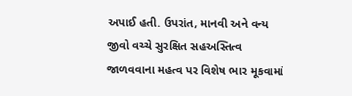અપાઈ હતી. ઉપરાંત, માનવી અને વન્ય જીવો વચ્ચે સુરક્ષિત સહઅસ્તિત્વ જાળવવાના મહત્વ પર વિશેષ ભાર મૂકવામાં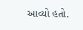આવ્યો હતો.